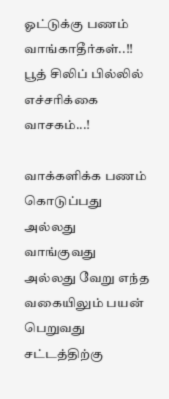ஓட்டுக்கு பணம் வாங்காதீர்கள்..!! பூத் சிலிப் பில்லில் எச்சரிக்கை வாசகம்...!

வாக்களிக்க பணம் கொடுப்பது அல்லது வாங்குவது அல்லது வேறு எந்த வகையிலும் பயன் பெறுவது சட்டத்திற்கு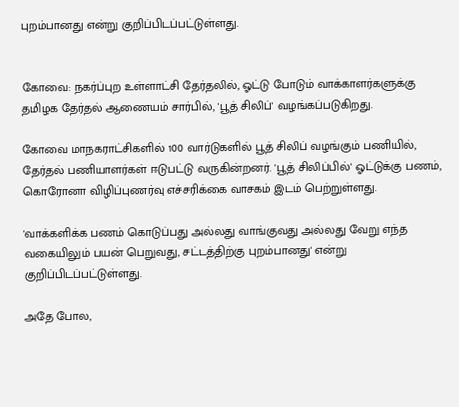புறம்பானது என்று குறிப்பிடப்பட்டுள்ளது.


கோவை: நகர்ப்புற உள்ளாட்சி தேர்தலில், ஓட்டு போடும் வாக்காளர்களுக்கு தமிழக தேர்தல் ஆணையம் சார்பில், 'பூத் சிலிப்' வழங்கப்படுகிறது.

கோவை மாநகராட்சிகளில் 100 வார்டுகளில் பூத் சிலிப் வழங்கும் பணியில், தேர்தல் பணியாளர்கள் ஈடுபட்டு வருகின்றனர். 'பூத் சிலிப்பில்' ஓட்டுக்கு பணம், கொரோனா விழிப்புணர்வு எச்சரிக்கை வாசகம் இடம் பெற்றுள்ளது.

'வாக்களிக்க பணம் கொடுப்பது அல்லது வாங்குவது அல்லது வேறு எந்த வகையிலும் பயன் பெறுவது, சட்டத்திற்கு புறம்பானது' என்று குறிப்பிடப்பட்டுள்ளது.

அதே போல,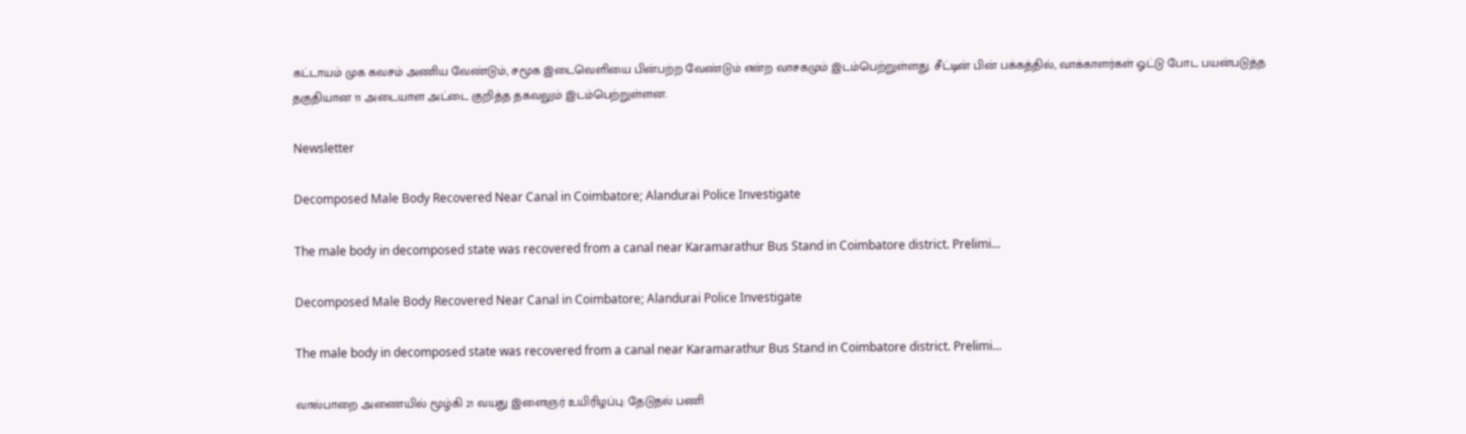கட்டாயம் முக கவசம் அணிய வேண்டும், சமூக இடைவெளியை பின்பற்ற வேண்டும் என்ற வாசகமும் இடம்பெற்றுள்ளது. சீட்டின் பின் பக்கத்தில், வாக்காளர்கள் ஓட்டு போட பயன்படுத்த தகுதியான 11 அடையாள அட்டை குறித்த தகவலும் இடம்பெற்றுள்ளன.

Newsletter

Decomposed Male Body Recovered Near Canal in Coimbatore; Alandurai Police Investigate

The male body in decomposed state was recovered from a canal near Karamarathur Bus Stand in Coimbatore district. Prelimi...

Decomposed Male Body Recovered Near Canal in Coimbatore; Alandurai Police Investigate

The male body in decomposed state was recovered from a canal near Karamarathur Bus Stand in Coimbatore district. Prelimi...

வால்பாறை அணையில் மூழ்கி 21 வயது இளைஞர் உயிரிழப்பு: தேடுதல் பணி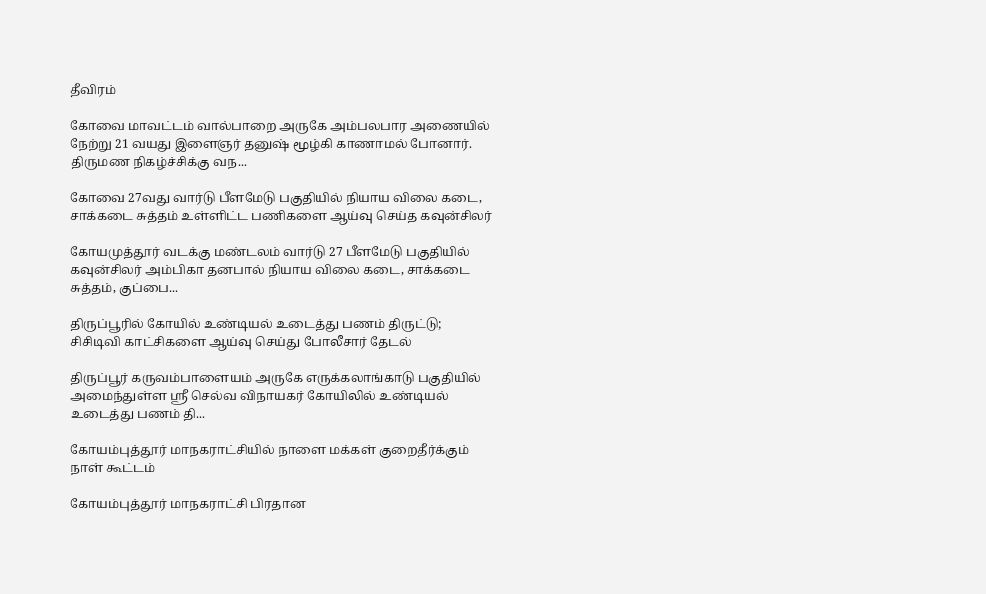தீவிரம்

கோவை மாவட்டம் வால்பாறை அருகே அம்பலபார அணையில் நேற்று 21 வயது இளைஞர் தனுஷ் மூழ்கி காணாமல் போனார். திருமண நிகழ்ச்சிக்கு வந...

கோவை 27வது வார்டு பீளமேடு பகுதியில் நியாய விலை கடை, சாக்கடை சுத்தம் உள்ளிட்ட பணிகளை ஆய்வு செய்த கவுன்சிலர்

கோயமுத்தூர் வடக்கு மண்டலம் வார்டு 27 பீளமேடு பகுதியில் கவுன்சிலர் அம்பிகா தனபால் நியாய விலை கடை, சாக்கடை சுத்தம், குப்பை...

திருப்பூரில் கோயில் உண்டியல் உடைத்து பணம் திருட்டு; சிசிடிவி காட்சிகளை ஆய்வு செய்து போலீசார் தேடல்

திருப்பூர் கருவம்பாளையம் அருகே எருக்கலாங்காடு பகுதியில் அமைந்துள்ள ஸ்ரீ செல்வ விநாயகர் கோயிலில் உண்டியல் உடைத்து பணம் தி...

கோயம்புத்தூர் மாநகராட்சியில் நாளை மக்கள் குறைதீர்க்கும் நாள் கூட்டம்

கோயம்புத்தூர் மாநகராட்சி பிரதான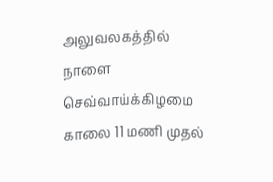அலுவலகத்தில் நாளை செவ்வாய்க்கிழமை காலை 11 மணி முதல்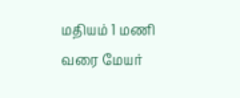மதியம் 1 மணி வரை மேயர்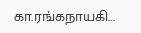கா.ரங்கநாயகி...